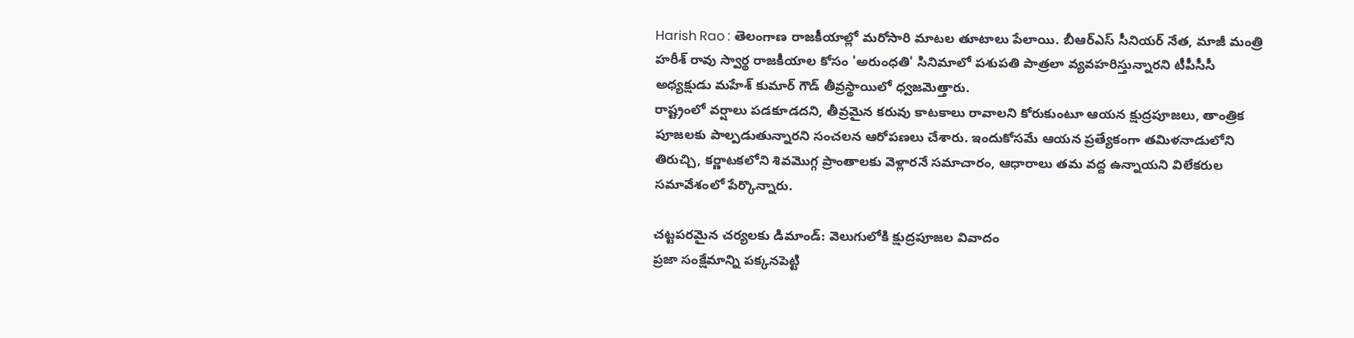Harish Rao : తెలంగాణ రాజకీయాల్లో మరోసారి మాటల తూటాలు పేలాయి. బీఆర్ఎస్ సీనియర్ నేత, మాజీ మంత్రి హరీశ్ రావు స్వార్థ రాజకీయాల కోసం 'అరుంధతి' సినిమాలో పశుపతి పాత్రలా వ్యవహరిస్తున్నారని టీపీసీసీ అధ్యక్షుడు మహేశ్ కుమార్ గౌడ్ తీవ్రస్థాయిలో ధ్వజమెత్తారు.
రాష్ట్రంలో వర్షాలు పడకూడదని, తీవ్రమైన కరువు కాటకాలు రావాలని కోరుకుంటూ ఆయన క్షుద్రపూజలు, తాంత్రిక పూజలకు పాల్పడుతున్నారని సంచలన ఆరోపణలు చేశారు. ఇందుకోసమే ఆయన ప్రత్యేకంగా తమిళనాడులోని తిరుచ్చి, కర్ణాటకలోని శివమొగ్గ ప్రాంతాలకు వెళ్లారనే సమాచారం, ఆధారాలు తమ వద్ద ఉన్నాయని విలేకరుల సమావేశంలో పేర్కొన్నారు.

చట్టపరమైన చర్యలకు డిమాండ్: వెలుగులోకి క్షుద్రపూజల వివాదం
ప్రజా సంక్షేమాన్ని పక్కనపెట్టి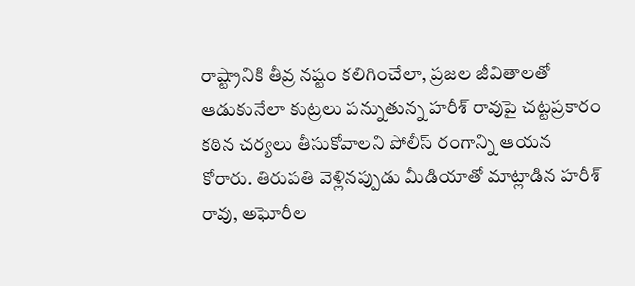రాష్ట్రానికి తీవ్ర నష్టం కలిగించేలా, ప్రజల జీవితాలతో ఆడుకునేలా కుట్రలు పన్నుతున్న హరీశ్ రావుపై చట్టప్రకారం కఠిన చర్యలు తీసుకోవాలని పోలీస్ రంగాన్ని ఆయన కోరారు. తిరుపతి వెళ్లినప్పుడు మీడియాతో మాట్లాడిన హరీశ్ రావు, అఘోరీల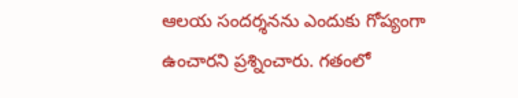ఆలయ సందర్శనను ఎందుకు గోప్యంగా ఉంచారని ప్రశ్నించారు. గతంలో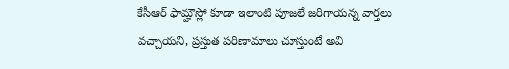కేసీఆర్ ఫామ్హౌస్లో కూడా ఇలాంటి పూజలే జరిగాయన్న వార్తలు వచ్చాయని, ప్రస్తుత పరిణామాలు చూస్తుంటే అవి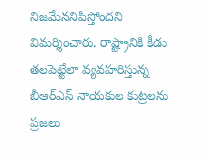నిజమేననిపిస్తోందని విమర్శించారు. రాష్ట్రానికి కీడు తలపెట్టేలా వ్యవహరిస్తున్న బీఆర్ఎస్ నాయకుల కుట్రలను ప్రజలు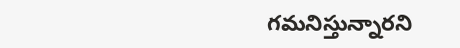గమనిస్తున్నారని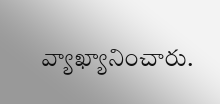వ్యాఖ్యానించారు.